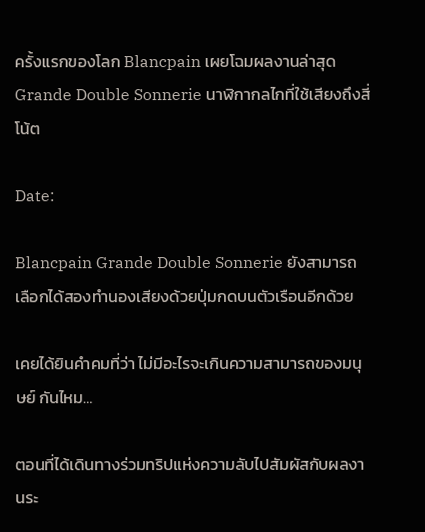ครั้งแรกของโลก Blancpain เผยโฉมผลงานล่าสุด Grande Double Sonnerie นาฬิกากลไกที่ใช้เสียงถึงสี่โน้ต

Date:

Blancpain Grande Double Sonnerie ยังสามารถเลือกได้สองทำนองเสียงด้วยปุ่มกดบนตัวเรือนอีกด้วย

เคยได้ยินคำคมที่ว่า ไม่มีอะไรจะเกินความสามารถของมนุษย์ กันไหม…

ตอนที่ได้เดินทางร่วมทริปแห่งความลับไปสัมผัสกับผลงานระ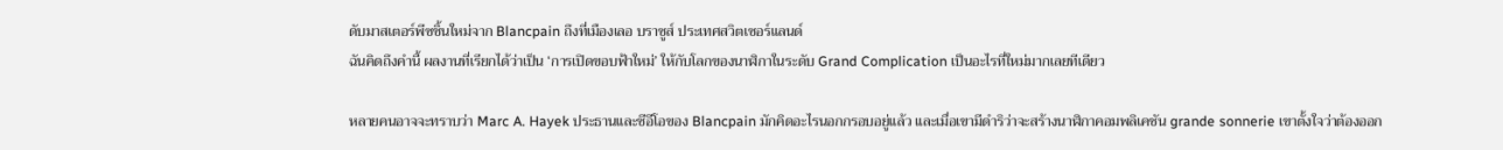ดับมาสเตอร์พีซชิ้นใหม่จาก Blancpain ถึงที่เมืองเลอ บราซูส์ ประเทศสวิตเซอร์แลนด์
ฉันคิดถึงคำนี้ ผลงานที่เรียกได้ว่าเป็น ‘การเปิดขอบฟ้าใหม่’ ให้กับโลกของนาฬิกาในระดับ Grand Complication เป็นอะไรที่ใหม่มากเลยทีเดียว

หลายคนอาจจะทราบว่า Marc A. Hayek ประธานและซีอีโอของ Blancpain มักคิดอะไรนอกกรอบอยู่แล้ว และเมื่อเขามีดำริว่าจะสร้างนาฬิกาคอมพลิเคชัน grande sonnerie เขาตั้งใจว่าต้องออก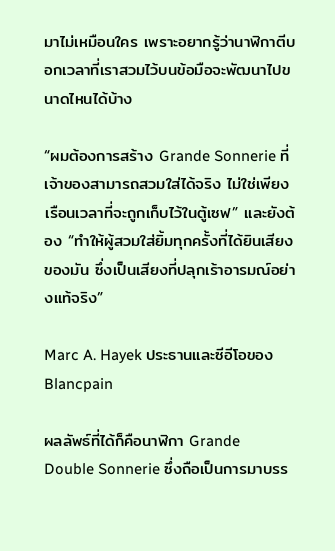มาไม่เหมือนใคร เพราะอยากรู้ว่านาฬิกาตีบอกเวลาที่เราสวมไว้บนข้อมือจะพัฒนาไปขนาดไหนได้บ้าง

“ผมต้องการสร้าง Grande Sonnerie ที่เจ้าของสามารถสวมใส่ได้จริง ไม่ใช่เพียงเรือนเวลาที่จะถูกเก็บไว้ในตู้เซฟ” และยังต้อง “ทำให้ผู้สวมใส่ยิ้มทุกครั้งที่ได้ยินเสียงของมัน ซึ่งเป็นเสียงที่ปลุกเร้าอารมณ์อย่างแท้จริง”

Marc A. Hayek ประธานและซีอีโอของ Blancpain

ผลลัพธ์ที่ได้ก็คือนาฬิกา Grande Double Sonnerie ซึ่งถือเป็นการมาบรร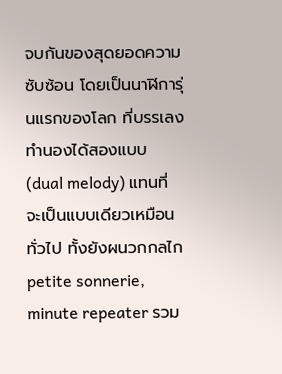จบกันของสุดยอดความซับซ้อน โดยเป็นนาฬิการุ่นแรกของโลก ที่บรรเลงทำนองได้สองแบบ (dual melody) แทนที่จะเป็นแบบเดียวเหมือนทั่วไป ทั้งยังผนวกกลไก petite sonnerie, minute repeater รวม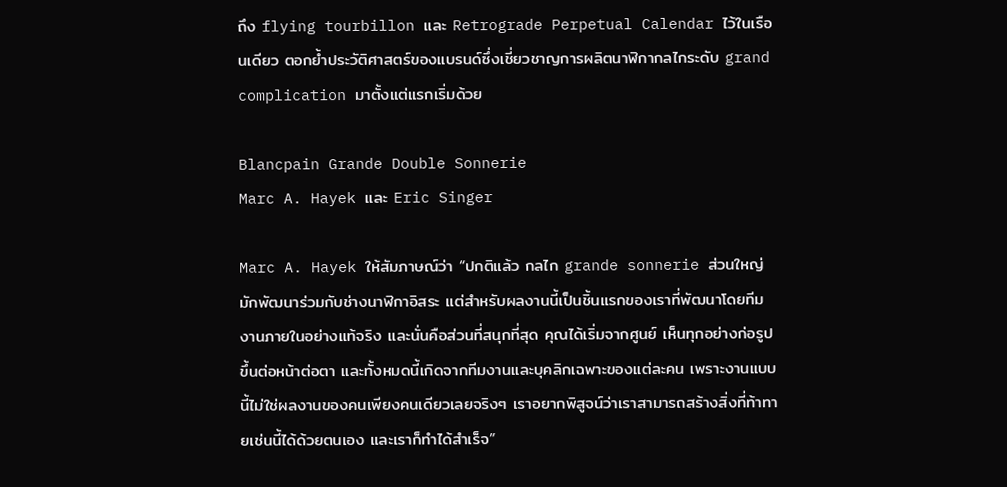ถึง flying tourbillon และ Retrograde Perpetual Calendar ไว้ในเรือนเดียว ตอกยํ้าประวัติศาสตร์ของแบรนด์ซึ่งเชี่ยวชาญการผลิตนาฬิกากลไกระดับ grand complication มาตั้งแต่แรกเริ่มด้วย

Blancpain Grande Double Sonnerie
Marc A. Hayek และ Eric Singer

Marc A. Hayek ให้สัมภาษณ์ว่า “ปกติแล้ว กลไก grande sonnerie ส่วนใหญ่มักพัฒนาร่วมกับช่างนาฬิกาอิสระ แต่สำหรับผลงานนี้เป็นชิ้นแรกของเราที่พัฒนาโดยทีมงานภายในอย่างแท้จริง และนั่นคือส่วนที่สนุกที่สุด คุณได้เริ่มจากศูนย์ เห็นทุกอย่างก่อรูปขึ้นต่อหน้าต่อตา และทั้งหมดนี้เกิดจากทีมงานและบุคลิกเฉพาะของแต่ละคน เพราะงานแบบนี้ไม่ใช่ผลงานของคนเพียงคนเดียวเลยจริงๆ เราอยากพิสูจน์ว่าเราสามารถสร้างสิ่งที่ท้าทายเช่นนี้ได้ด้วยตนเอง และเราก็ทำได้สำเร็จ”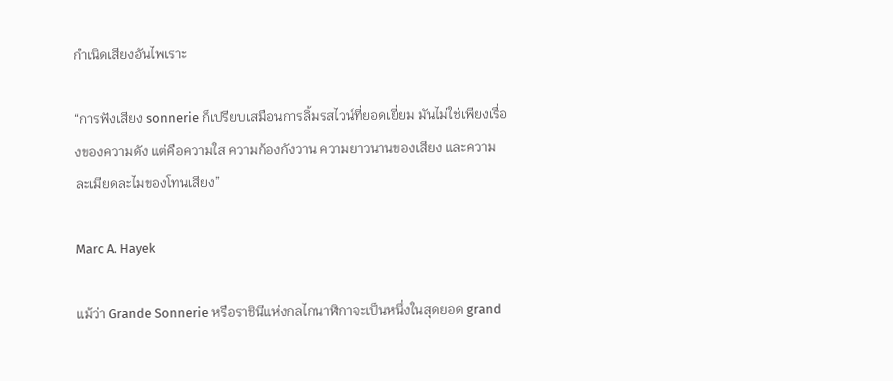กำเนิดเสียงอันไพเราะ

“การฟังเสียง sonnerie ก็เปรียบเสมือนการลิ้มรสไวน์ที่ยอดเยี่ยม มันไม่ใช่เพียงเรื่องของความดัง แต่คือความใส ความก้องกังวาน ความยาวนานของเสียง และความละเมียดละไมของโทนเสียง”

Marc A. Hayek

แม้ว่า Grande Sonnerie หรือราชินีแห่งกลไกนาฬิกาจะเป็นหนึ่งในสุดยอด grand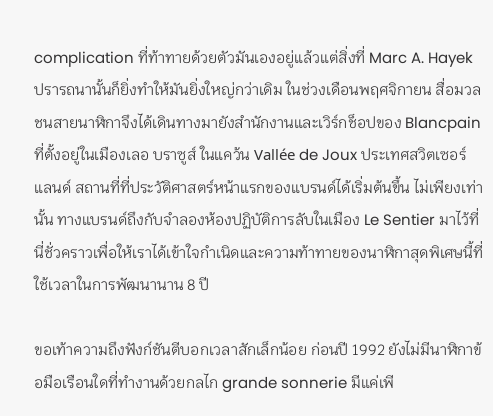complication ที่ท้าทายด้วยตัวมันเองอยู่แล้วแต่สิ่งที่ Marc A. Hayek ปรารถนานั้นก็ยิ่งทำให้มันยิ่งใหญ่กว่าเดิม ในช่วงเดือนพฤศจิกายน สื่อมวลชนสายนาฬิกาจึงได้เดินทางมายังสำนักงานและเวิร์กช็อปของ Blancpain ที่ตั้งอยู่ในเมืองเลอ บราซูส์ ในแคว้น Vallée de Joux ประเทศสวิตเซอร์แลนด์ สถานที่ที่ประวัติศาสตร์หน้าแรกของแบรนด์ได้เริ่มต้นขึ้น ไม่เพียงเท่านั้น ทางแบรนด์ถึงกับจำลองห้องปฏิบัติการลับในเมือง Le Sentier มาไว้ที่นี่ชั่วคราวเพื่อให้เราได้เข้าใจกำเนิดและความท้าทายของนาฬิกาสุดพิเศษนี้ที่ใช้เวลาในการพัฒนานาน 8 ปี

ขอเท้าความถึงฟังก์ชันตีบอกเวลาสักเล็กน้อย ก่อนปี 1992 ยังไม่มีนาฬิกาข้อมือเรือนใดที่ทำงานด้วยกลไก grande sonnerie มีแค่เพี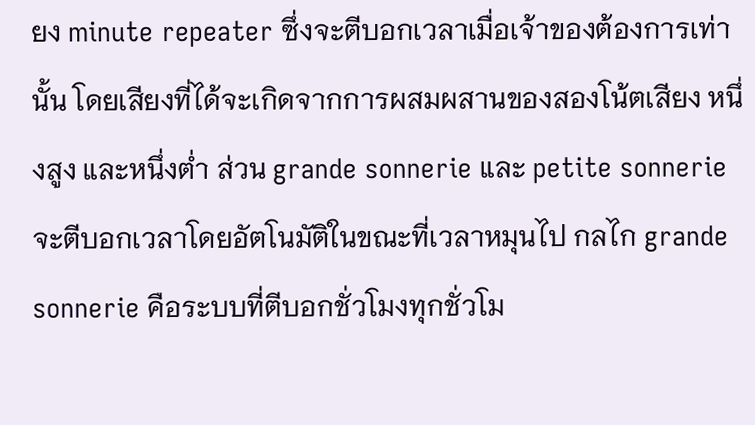ยง minute repeater ซึ่งจะตีบอกเวลาเมื่อเจ้าของต้องการเท่านั้น โดยเสียงที่ได้จะเกิดจากการผสมผสานของสองโน้ตเสียง หนึ่งสูง และหนึ่งต่ำ ส่วน grande sonnerie และ petite sonnerie จะตีบอกเวลาโดยอัตโนมัติในขณะที่เวลาหมุนไป กลไก grande sonnerie คือระบบที่ตีบอกชั่วโมงทุกชั่วโม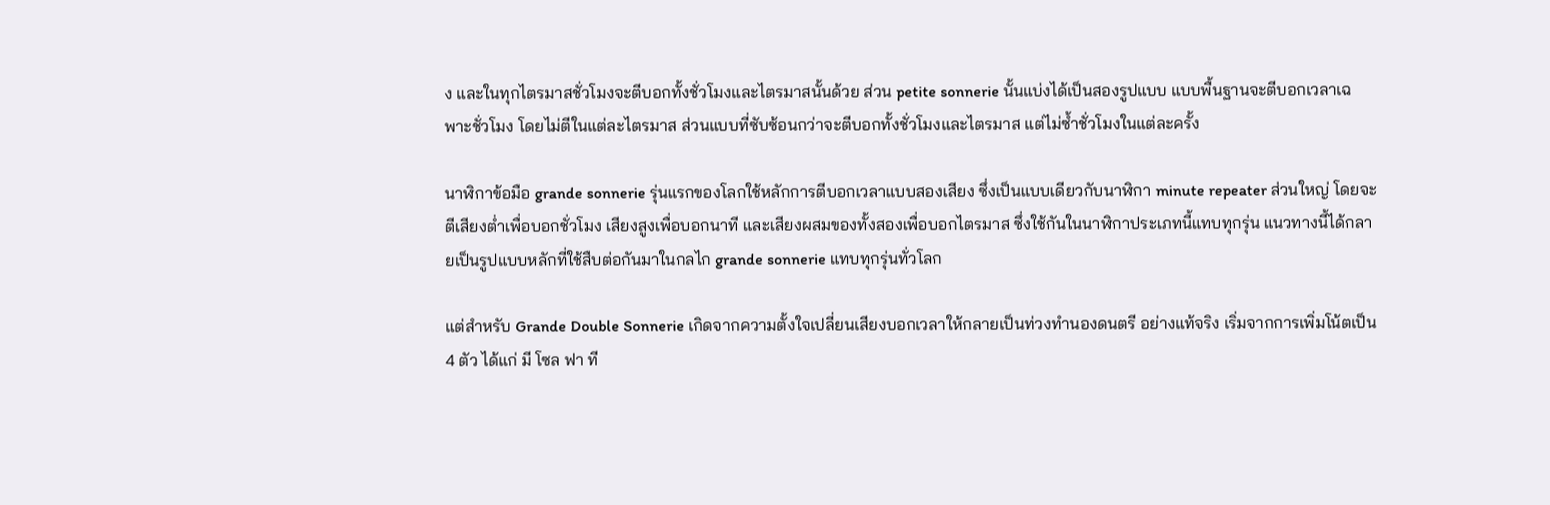ง และในทุกไตรมาสชั่วโมงจะตีบอกทั้งชั่วโมงและไตรมาสนั้นด้วย ส่วน petite sonnerie นั้นแบ่งได้เป็นสองรูปแบบ แบบพื้นฐานจะตีบอกเวลาเฉพาะชั่วโมง โดยไม่ตีในแต่ละไตรมาส ส่วนแบบที่ซับซ้อนกว่าจะตีบอกทั้งชั่วโมงและไตรมาส แต่ไม่ซ้ำชั่วโมงในแต่ละครั้ง

นาฬิกาข้อมือ grande sonnerie รุ่นแรกของโลกใช้หลักการตีบอกเวลาแบบสองเสียง ซึ่งเป็นแบบเดียวกับนาฬิกา minute repeater ส่วนใหญ่ โดยจะตีเสียงต่ำเพื่อบอกชั่วโมง เสียงสูงเพื่อบอกนาที และเสียงผสมของทั้งสองเพื่อบอกไตรมาส ซึ่งใช้กันในนาฬิกาประเภทนี้แทบทุกรุ่น แนวทางนี้ได้กลายเป็นรูปแบบหลักที่ใช้สืบต่อกันมาในกลไก grande sonnerie แทบทุกรุ่นทั่วโลก

แต่สำหรับ Grande Double Sonnerie เกิดจากความตั้งใจเปลี่ยนเสียงบอกเวลาให้กลายเป็นท่วงทำนองดนตรี อย่างแท้จริง เริ่มจากการเพิ่มโน้ตเป็น 4 ตัว ได้แก่ มี โซล ฟา ที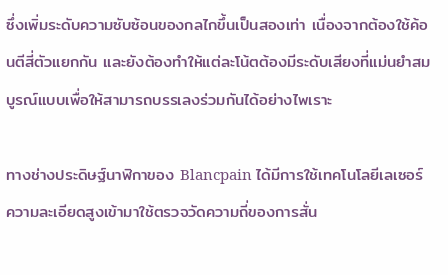ซึ่งเพิ่มระดับความซับซ้อนของกลไกขึ้นเป็นสองเท่า เนื่องจากต้องใช้ค้อนตีสี่ตัวแยกกัน และยังต้องทำให้แต่ละโน้ตต้องมีระดับเสียงที่แม่นยำสมบูรณ์แบบเพื่อให้สามารถบรรเลงร่วมกันได้อย่างไพเราะ

ทางช่างประดิษฐ์นาฬิกาของ Blancpain ได้มีการใช้เทคโนโลยีเลเซอร์ความละเอียดสูงเข้ามาใช้ตรวจวัดความถี่ของการสั่น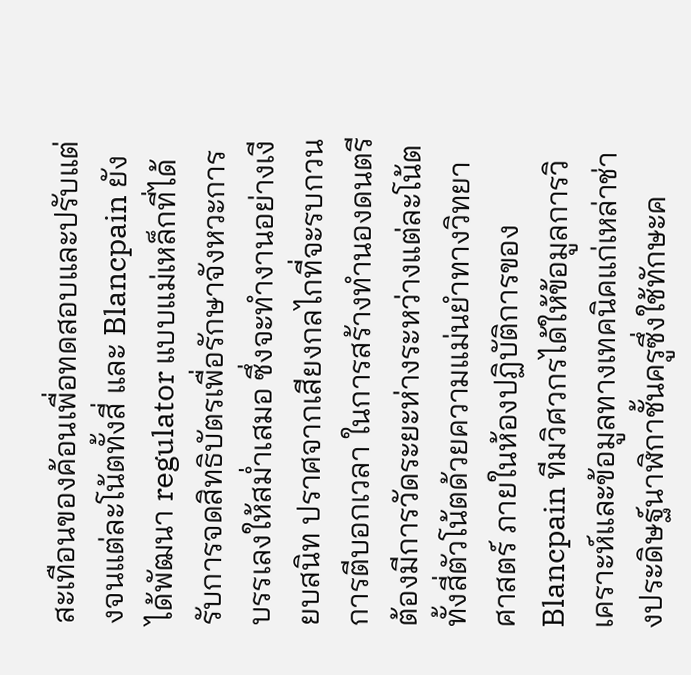สะเทือนของค้อนเพื่อทดสอบและปรับแต่งจนแต่ละโน้ตทั้งสี่ และ Blancpain ยังได้พัฒนา regulator แบบแม่เหล็กที่ได้รับการจดสิทธิบัตรเพื่อรักษาจังหวะการบรรเลงให้สม่ำเสมอ ซึ่งจะทำงานอย่างเงียบสนิท ปราศจากเสียงกลไกที่จะรบกวนการตีบอกเวลา ในการสร้างทำนองดนตรี ต้องมีการวัดระยะห่างระหว่างแต่ละโน้ตทั้งสี่ตัวโน้ตด้วยความแม่นยำทางวิทยาศาสตร์ ภายในห้องปฏิบัติการของ Blancpain ทีมวิศวกรได้ให้ข้อมูลการวิเคราะห์และข้อมูลทางเทคนิคแก่เหล่าช่างประดิษฐ์นาฬิกาชั้นครูซึ่งใช้ทักษะค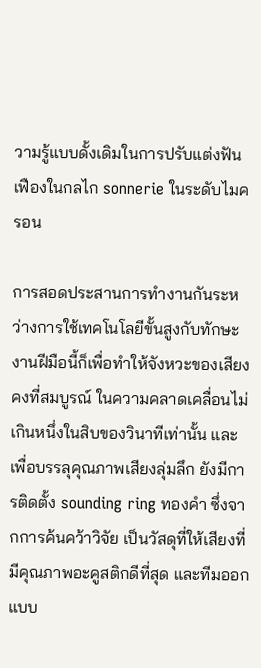วามรู้แบบดั้งเดิมในการปรับแต่งฟันเฟืองในกลไก sonnerie ในระดับไมครอน

การสอดประสานการทำงานกันระหว่างการใช้เทคโนโลยีขั้นสูงกับทักษะงานฝีมือนี้ก็เพื่อทำให้จังหวะของเสียงคงที่สมบูรณ์ ในความคลาดเคลื่อนไม่เกินหนึ่งในสิบของวินาทีเท่านั้น และเพื่อบรรลุคุณภาพเสียงลุ่มลึก ยังมีการติดตั้ง sounding ring ทองคำ ซึ่งจากการค้นคว้าวิจัย เป็นวัสดุที่ให้เสียงที่มีคุณภาพอะคูสติกดีที่สุด และทีมออกแบบ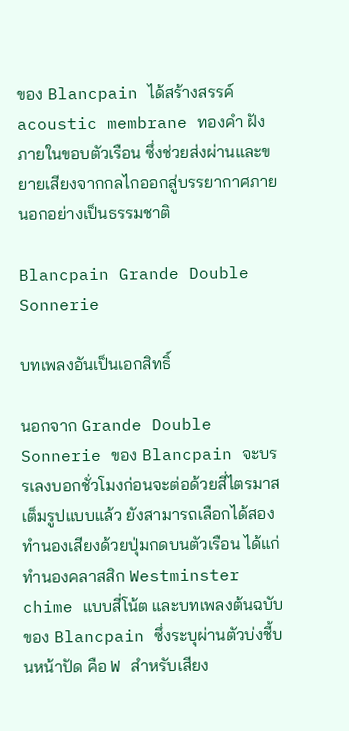ของ Blancpain ได้สร้างสรรค์ acoustic membrane ทองคำ ฝังภายในขอบตัวเรือน ซึ่งช่วยส่งผ่านและขยายเสียงจากกลไกออกสู่บรรยากาศภายนอกอย่างเป็นธรรมชาติ

Blancpain Grande Double Sonnerie

บทเพลงอันเป็นเอกสิทธิ์

นอกจาก Grande Double Sonnerie ของ Blancpain จะบรรเลงบอกชั่วโมงก่อนจะต่อด้วยสี่ไตรมาสเต็มรูปแบบแล้ว ยังสามารถเลือกได้สองทำนองเสียงด้วยปุ่มกดบนตัวเรือน ได้แก่ ทำนองคลาสสิก Westminster chime แบบสี่โน้ต และบทเพลงต้นฉบับของ Blancpain ซึ่งระบุผ่านตัวบ่งชี้บนหน้าปัด คือ W สำหรับเสียง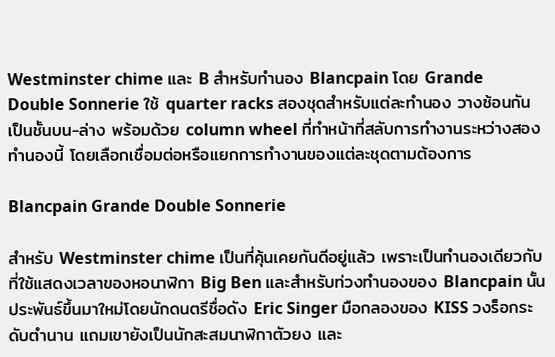Westminster chime และ B สำหรับทำนอง Blancpain โดย Grande Double Sonnerie ใช้ quarter racks สองชุดสำหรับแต่ละทำนอง วางซ้อนกันเป็นชั้นบน-ล่าง พร้อมด้วย column wheel ที่ทำหน้าที่สลับการทำงานระหว่างสองทำนองนี้ โดยเลือกเชื่อมต่อหรือแยกการทำงานของแต่ละชุดตามต้องการ

Blancpain Grande Double Sonnerie

สำหรับ Westminster chime เป็นที่คุ้นเคยกันดีอยู่แล้ว เพราะเป็นทำนองเดียวกับที่ใช้แสดงเวลาของหอนาฬิกา Big Ben และสำหรับท่วงทำนองของ Blancpain นั้นประพันธ์ขึ้นมาใหม่โดยนักดนตรีชื่อดัง Eric Singer มือกลองของ KISS วงร็อกระดับตำนาน แถมเขายังเป็นนักสะสมนาฬิกาตัวยง และ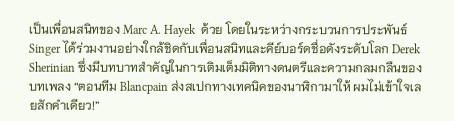เป็นเพื่อนสนิทของ Marc A. Hayek  ด้วย โดยในระหว่างกระบวนการประพันธ์ Singer ได้ร่วมงานอย่างใกล้ชิดกับเพื่อนสนิทและคีย์บอร์ดชื่อดังระดับโลก Derek Sherinian ซึ่งมีบทบาทสำคัญในการเติมเต็มมิติทางดนตรีและความกลมกลืนของบทเพลง “ตอนทีม Blancpain ส่งสเปกทางเทคนิคของนาฬิกามาให้ ผมไม่เข้าใจเลยสักคำเดียว!”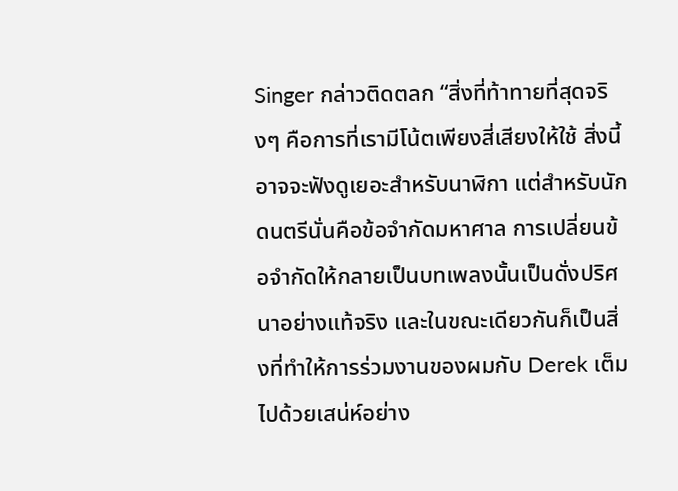Singer กล่าวติดตลก “สิ่งที่ท้าทายที่สุดจริงๆ คือการที่เรามีโน้ตเพียงสี่เสียงให้ใช้ สิ่งนี้อาจจะฟังดูเยอะสำหรับนาฬิกา แต่สำหรับนักดนตรีนั่นคือข้อจำกัดมหาศาล การเปลี่ยนข้อจำกัดให้กลายเป็นบทเพลงนั้นเป็นดั่งปริศนาอย่างแท้จริง และในขณะเดียวกันก็เป็นสิ่งที่ทำให้การร่วมงานของผมกับ Derek เต็มไปด้วยเสน่ห์อย่าง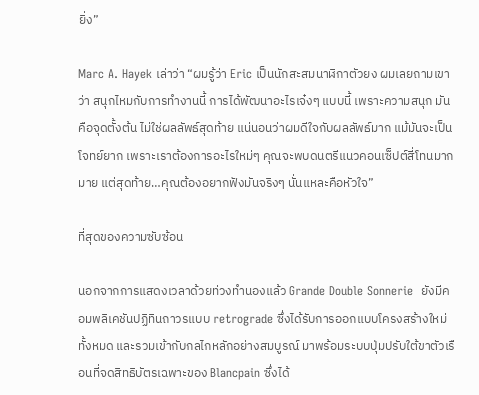ยิ่ง”

Marc A. Hayek เล่าว่า “ผมรู้ว่า Eric เป็นนักสะสมนาฬิกาตัวยง ผมเลยถามเขาว่า สนุกไหมกับการทำงานนี้ การได้พัฒนาอะไรเจ๋งๆ แบบนี้ เพราะความสนุก มันคือจุดตั้งต้น ไม่ใช่ผลลัพธ์สุดท้าย แน่นอนว่าผมดีใจกับผลลัพธ์มาก แม้มันจะเป็นโจทย์ยาก เพราะเราต้องการอะไรใหม่ๆ คุณจะพบดนตรีแนวคอนเซ็ปต์สี่โทนมากมาย แต่สุดท้าย…คุณต้องอยากฟังมันจริงๆ นั่นแหละคือหัวใจ”

ที่สุดของความซับซ้อน

นอกจากการแสดงเวลาด้วยท่วงทำนองแล้ว Grande Double Sonnerie  ยังมีคอมพลิเคชันปฏิทินถาวรแบบ retrograde ซึ่งได้รับการออกแบบโครงสร้างใหม่ทั้งหมด และรวมเข้ากับกลไกหลักอย่างสมบูรณ์ มาพร้อมระบบปุ่มปรับใต้ขาตัวเรือนที่จดสิทธิบัตรเฉพาะของ Blancpain ซึ่งได้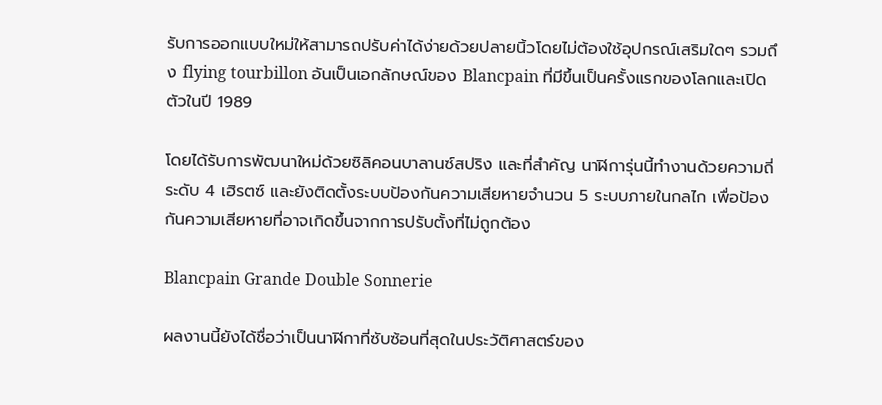รับการออกแบบใหม่ให้สามารถปรับค่าได้ง่ายด้วยปลายนิ้วโดยไม่ต้องใช้อุปกรณ์เสริมใดๆ รวมถึง flying tourbillon อันเป็นเอกลักษณ์ของ Blancpain ที่มีขึ้นเป็นครั้งแรกของโลกและเปิดตัวในปี 1989

โดยได้รับการพัฒนาใหม่ด้วยซิลิคอนบาลานซ์สปริง และที่สำคัญ นาฬิการุ่นนี้ทำงานด้วยความถี่ระดับ 4 เฮิรตซ์ และยังติดตั้งระบบป้องกันความเสียหายจำนวน 5 ระบบภายในกลไก เพื่อป้องกันความเสียหายที่อาจเกิดขึ้นจากการปรับตั้งที่ไม่ถูกต้อง

Blancpain Grande Double Sonnerie

ผลงานนี้ยังได้ชื่อว่าเป็นนาฬิกาที่ซับซ้อนที่สุดในประวัติศาสตร์ของ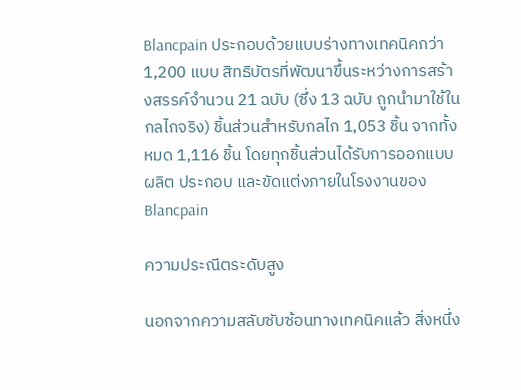Blancpain ประกอบด้วยแบบร่างทางเทคนิคกว่า 1,200 แบบ สิทธิบัตรที่พัฒนาขึ้นระหว่างการสร้างสรรค์จำนวน 21 ฉบับ (ซึ่ง 13 ฉบับ ถูกนำมาใช้ในกลไกจริง) ชิ้นส่วนสำหรับกลไก 1,053 ชิ้น จากทั้งหมด 1,116 ชิ้น โดยทุกชิ้นส่วนได้รับการออกแบบ ผลิต ประกอบ และขัดแต่งภายในโรงงานของ Blancpain

ความประณีตระดับสูง

นอกจากความสลับซับซ้อนทางเทคนิคแล้ว สิ่งหนึ่ง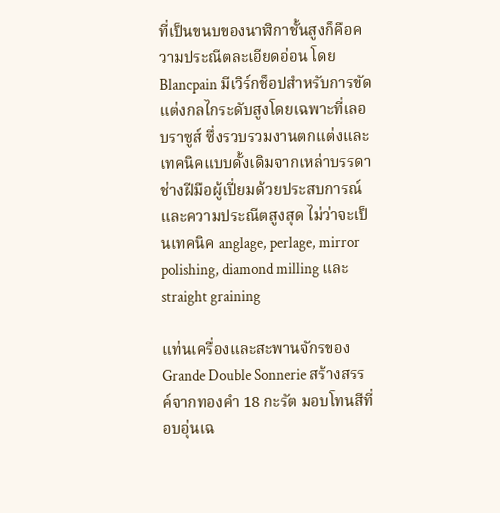ที่เป็นขนบของนาฬิกาชั้นสูงก็คือความประณีตละเอียดอ่อน โดย Blancpain มีเวิร์กช็อปสำหรับการขัดแต่งกลไกระดับสูงโดยเฉพาะที่เลอ บราซูส์ ซึ่งรวบรวมงานตกแต่งและเทคนิคแบบดั้งเดิมจากเหล่าบรรดาช่างฝีมือผู้เปี่ยมด้วยประสบการณ์และความประณีตสูงสุด ไม่ว่าจะเป็นเทคนิค anglage, perlage, mirror polishing, diamond milling และ straight graining

แท่นเครื่องและสะพานจักรของ Grande Double Sonnerie สร้างสรรค์จากทองคำ 18 กะรัต มอบโทนสีที่อบอุ่นเฉ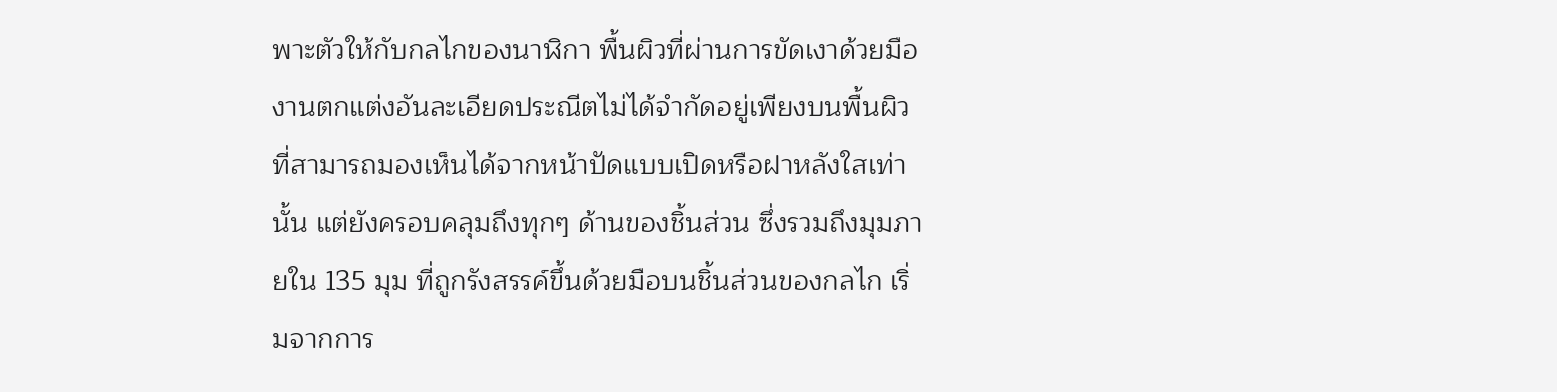พาะตัวให้กับกลไกของนาฬิกา พื้นผิวที่ผ่านการขัดเงาด้วยมือ งานตกแต่งอันละเอียดประณีตไม่ได้จำกัดอยู่เพียงบนพื้นผิวที่สามารถมองเห็นได้จากหน้าปัดแบบเปิดหรือฝาหลังใสเท่านั้น แต่ยังครอบคลุมถึงทุกๆ ด้านของชิ้นส่วน ซึ่งรวมถึงมุมภายใน 135 มุม ที่ถูกรังสรรค์ขึ้นด้วยมือบนชิ้นส่วนของกลไก เริ่มจากการ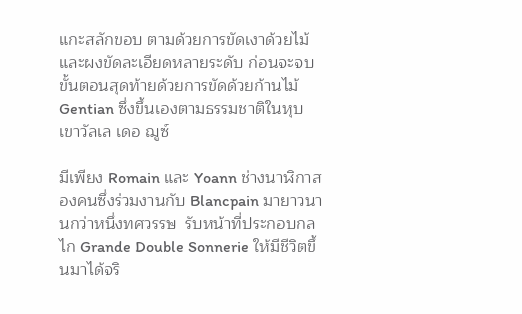แกะสลักขอบ ตามด้วยการขัดเงาด้วยไม้และผงขัดละเอียดหลายระดับ ก่อนจะจบขั้นตอนสุดท้ายด้วยการขัดด้วยก้านไม้ Gentian ซึ่งขึ้นเองตามธรรมชาติในหุบเขาวัลเล เดอ ฌูซ์

มีเพียง Romain และ Yoann ช่างนาฬิกาสองคนซึ่งร่วมงานกับ Blancpain มายาวนานกว่าหนึ่งทศวรรษ  รับหน้าที่ประกอบกลไก Grande Double Sonnerie ให้มีชีวิตขึ้นมาได้จริ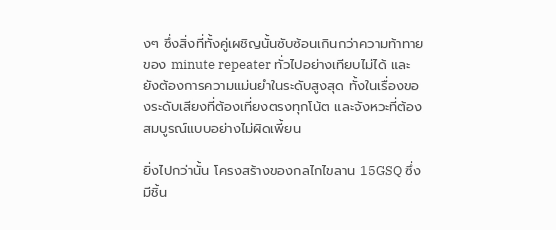งๆ ซึ่งสิ่งที่ทั้งคู่เผชิญนั้นซับซ้อนเกินกว่าความท้าทายของ minute repeater ทั่วไปอย่างเทียบไม่ได้ และยังต้องการความแม่นยำในระดับสูงสุด ทั้งในเรื่องของระดับเสียงที่ต้องเที่ยงตรงทุกโน้ต และจังหวะที่ต้องสมบูรณ์แบบอย่างไม่ผิดเพี้ยน

ยิ่งไปกว่านั้น โครงสร้างของกลไกไขลาน 15GSQ ซึ่งมีชิ้น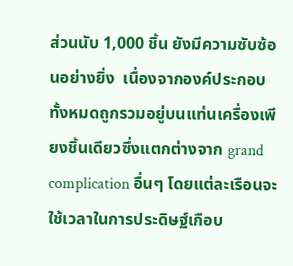ส่วนนับ 1,000 ชิ้น ยังมีความซับซ้อนอย่างยิ่ง  เนื่องจากองค์ประกอบทั้งหมดถูกรวมอยู่บนแท่นเครื่องเพียงชิ้นเดียวซึ่งแตกต่างจาก grand complication อื่นๆ โดยแต่ละเรือนจะใช้เวลาในการประดิษฐ์เกือบ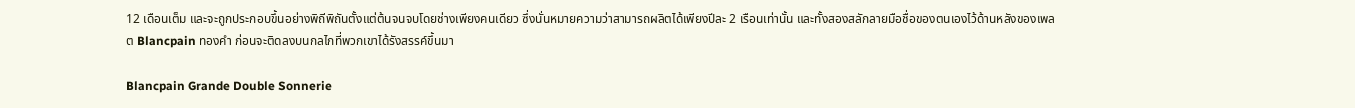12 เดือนเต็ม และจะถูกประกอบขึ้นอย่างพิถีพิถันตั้งแต่ต้นจนจบโดยช่างเพียงคนเดียว ซึ่งนั่นหมายความว่าสามารถผลิตได้เพียงปีละ 2 เรือนเท่านั้น และทั้งสองสลักลายมือชื่อของตนเองไว้ด้านหลังของเพลต Blancpain ทองคำ ก่อนจะติดลงบนกลไกที่พวกเขาได้รังสรรค์ขึ้นมา

Blancpain Grande Double Sonnerie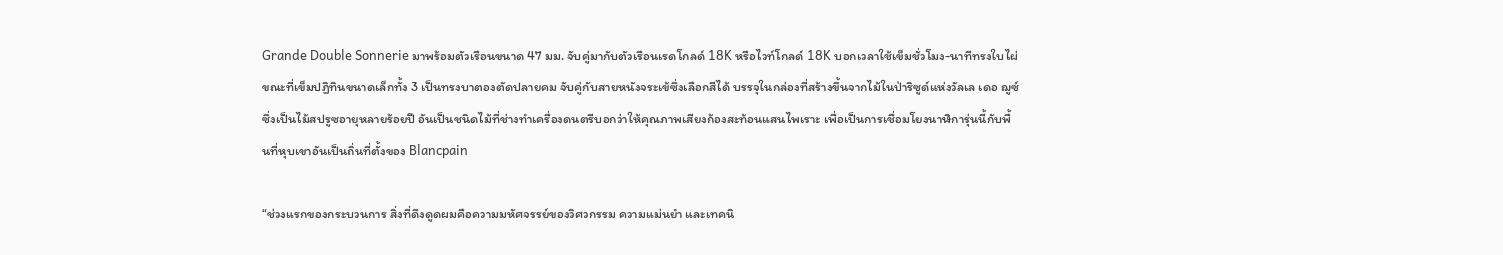Grande Double Sonnerie มาพร้อมตัวเรือนขนาด 47 มม. จับคู่มากับตัวเรือนเรดโกลด์ 18K หรือไวท์โกลด์ 18K บอกเวลาใช้เข็มชั่วโมง-นาทีทรงใบไผ่ ขณะที่เข็มปฏิทินขนาดเล็กทั้ง 3 เป็นทรงบาตองตัดปลายคม จับคู่กับสายหนังจระเข้ซึ่งเลือกสีได้ บรรจุในกล่องที่สร้างขึ้นจากไม้ในป่าริซูด์แห่งวัลเล เดอ ฌูซ์ ซึ่งเป็นไม้สปรูซอายุหลายร้อยปี อันเป็นชนิดไม้ที่ช่างทำเครื่องดนตรีบอกว่าให้คุณภาพเสียงก้องสะท้อนแสนไพเราะ เพื่อเป็นการเชื่อมโยงนาฬิการุ่นนี้กับพื้นที่หุบเขาอันเป็นถิ่นที่ตั้งของ Blancpain

“ช่วงแรกของกระบวนการ สิ่งที่ดึงดูดผมคือความมหัศจรรย์ของวิศวกรรม ความแม่นยำ และเทคนิ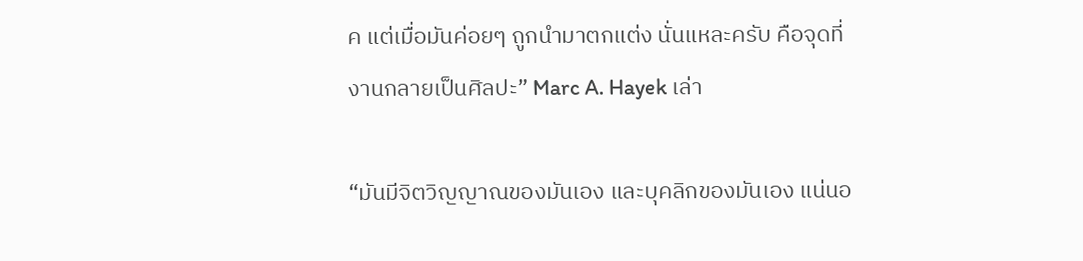ค แต่เมื่อมันค่อยๆ ถูกนำมาตกแต่ง นั่นแหละครับ คือจุดที่งานกลายเป็นศิลปะ” Marc A. Hayek เล่า

“มันมีจิตวิญญาณของมันเอง และบุคลิกของมันเอง แน่นอ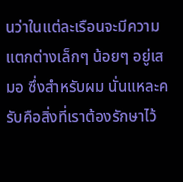นว่าในแต่ละเรือนจะมีความแตกต่างเล็กๆ น้อยๆ อยู่เสมอ ซึ่งสำหรับผม นั่นแหละครับคือสิ่งที่เราต้องรักษาไว้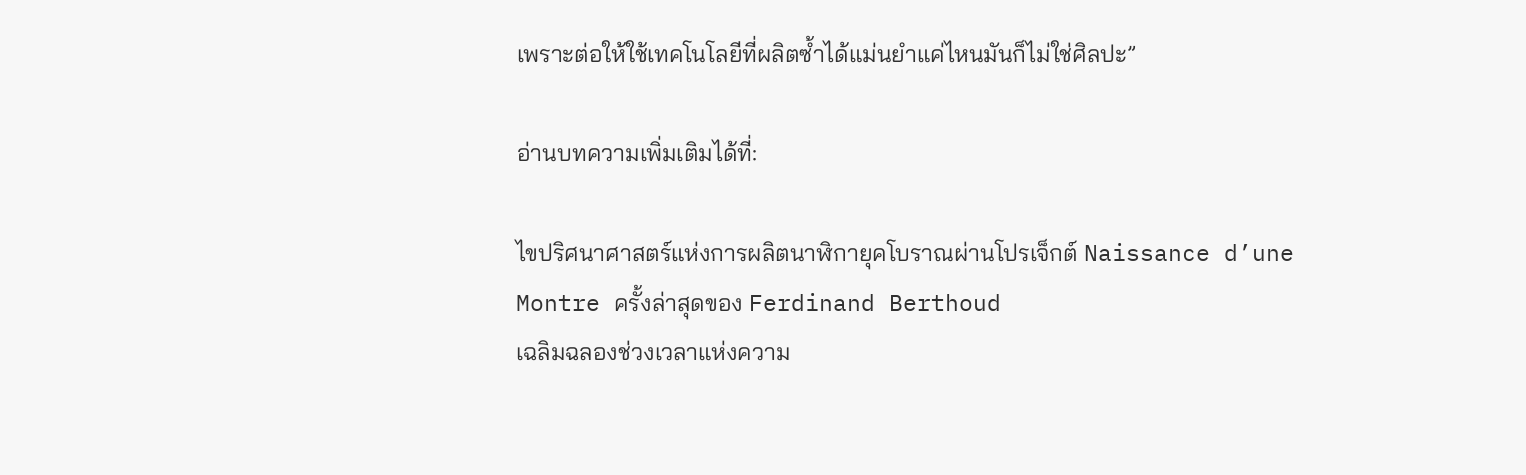เพราะต่อให้ใช้เทคโนโลยีที่ผลิตซ้ำได้แม่นยำแค่ไหนมันก็ไม่ใช่ศิลปะ”

อ่านบทความเพิ่มเติมได้ที่:

ไขปริศนาศาสตร์แห่งการผลิตนาฬิกายุคโบราณผ่านโปรเจ็กต์ Naissance d’une Montre ครั้งล่าสุดของ Ferdinand Berthoud
เฉลิมฉลองช่วงเวลาแห่งความ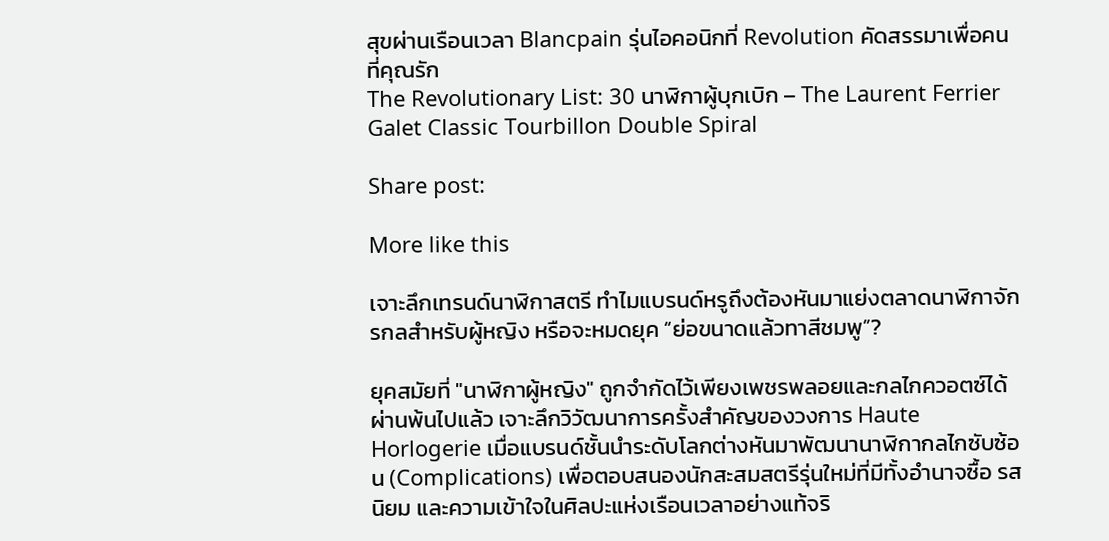สุขผ่านเรือนเวลา Blancpain รุ่นไอคอนิกที่ Revolution คัดสรรมาเพื่อคนที่คุณรัก
The Revolutionary List: 30 นาฬิกาผู้บุกเบิก – The Laurent Ferrier Galet Classic Tourbillon Double Spiral

Share post:

More like this

เจาะลึกเทรนด์นาฬิกาสตรี ทำไมแบรนด์หรูถึงต้องหันมาแย่งตลาดนาฬิกาจักรกลสำหรับผู้หญิง หรือจะหมดยุค “ย่อขนาดแล้วทาสีชมพู”?

ยุคสมัยที่ "นาฬิกาผู้หญิง" ถูกจำกัดไว้เพียงเพชรพลอยและกลไกควอตซ์ได้ผ่านพ้นไปแล้ว เจาะลึกวิวัฒนาการครั้งสำคัญของวงการ Haute Horlogerie เมื่อแบรนด์ชั้นนำระดับโลกต่างหันมาพัฒนานาฬิกากลไกซับซ้อน (Complications) เพื่อตอบสนองนักสะสมสตรีรุ่นใหม่ที่มีทั้งอำนาจซื้อ รสนิยม และความเข้าใจในศิลปะแห่งเรือนเวลาอย่างแท้จริ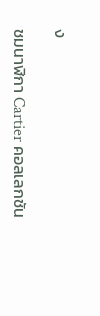ง

ชมนาฬิกา Cartier คอลเลกชัน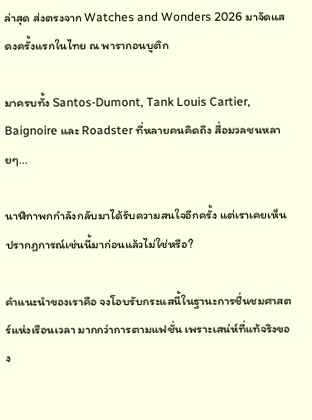ล่าสุด ส่งตรงจาก Watches and Wonders 2026 มาจัดแสดงครั้งแรกในไทย ณ พารากอนบูติก

มาครบทั้ง Santos-Dumont, Tank Louis Cartier, Baignoire และ Roadster ที่หลายคนคิดถึง สื่อมวลชนหลายๆ...

นาฬิกาพกกำลังกลับมาได้รับความสนใจอีกครั้ง แต่เราเคยเห็นปรากฏการณ์เช่นนี้มาก่อนแล้วไม่ใช่หรือ?

คำแนะนำของเราคือ จงโอบรับกระแสนี้ในฐานะการชื่นชมศาสตร์แห่งเรือนเวลา มากกว่าการตามแฟชั่น เพราะเสน่ห์ที่แท้จริงของ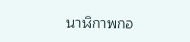นาฬิกาพกอ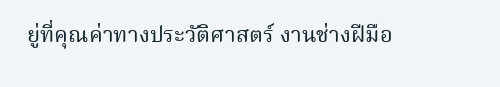ยู่ที่คุณค่าทางประวัติศาสตร์ งานช่างฝีมือ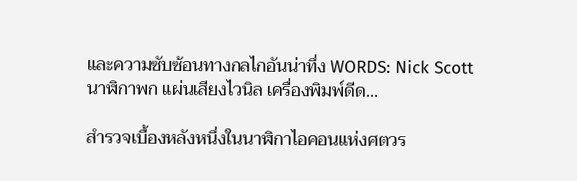และความซับซ้อนทางกลไกอันน่าทึ่ง WORDS: Nick Scott นาฬิกาพก แผ่นเสียงไวนิล เครื่องพิมพ์ดีด...

สำรวจเบื้องหลังหนึ่งในนาฬิกาไอคอนแห่งศตวร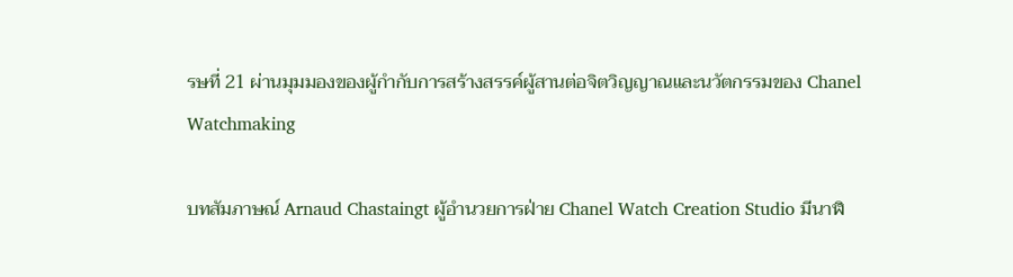รษที่ 21 ผ่านมุมมองของผู้กำกับการสร้างสรรค์ผู้สานต่อจิตวิญญาณและนวัตกรรมของ Chanel Watchmaking

บทสัมภาษณ์ Arnaud Chastaingt ผู้อำนวยการฝ่าย Chanel Watch Creation Studio มีนาฬิ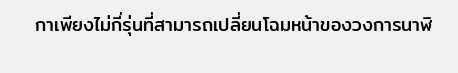กาเพียงไม่กี่รุ่นที่สามารถเปลี่ยนโฉมหน้าของวงการนาฬิ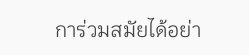การ่วมสมัยได้อย่า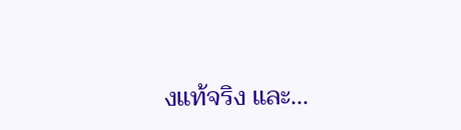งแท้จริง และ...